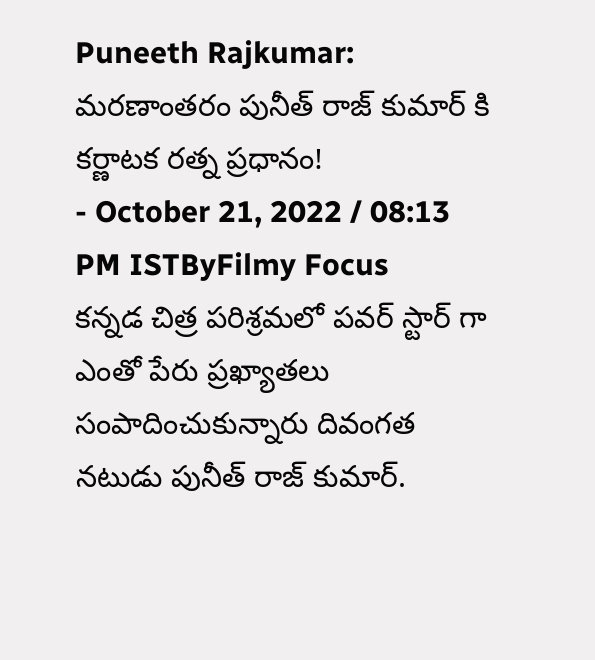Puneeth Rajkumar: మరణాంతరం పునీత్ రాజ్ కుమార్ కి కర్ణాటక రత్న ప్రధానం!
- October 21, 2022 / 08:13 PM ISTByFilmy Focus
కన్నడ చిత్ర పరిశ్రమలో పవర్ స్టార్ గా ఎంతో పేరు ప్రఖ్యాతలు సంపాదించుకున్నారు దివంగత నటుడు పునీత్ రాజ్ కుమార్.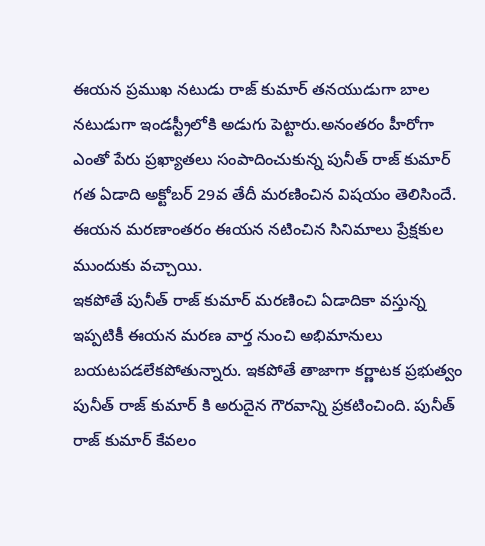ఈయన ప్రముఖ నటుడు రాజ్ కుమార్ తనయుడుగా బాల నటుడుగా ఇండస్ట్రీలోకి అడుగు పెట్టారు.అనంతరం హీరోగా ఎంతో పేరు ప్రఖ్యాతలు సంపాదించుకున్న పునీత్ రాజ్ కుమార్ గత ఏడాది అక్టోబర్ 29వ తేదీ మరణించిన విషయం తెలిసిందే. ఈయన మరణాంతరం ఈయన నటించిన సినిమాలు ప్రేక్షకుల ముందుకు వచ్చాయి.
ఇకపోతే పునీత్ రాజ్ కుమార్ మరణించి ఏడాదికా వస్తున్న ఇప్పటికీ ఈయన మరణ వార్త నుంచి అభిమానులు బయటపడలేకపోతున్నారు. ఇకపోతే తాజాగా కర్ణాటక ప్రభుత్వం పునీత్ రాజ్ కుమార్ కి అరుదైన గౌరవాన్ని ప్రకటించింది. పునీత్ రాజ్ కుమార్ కేవలం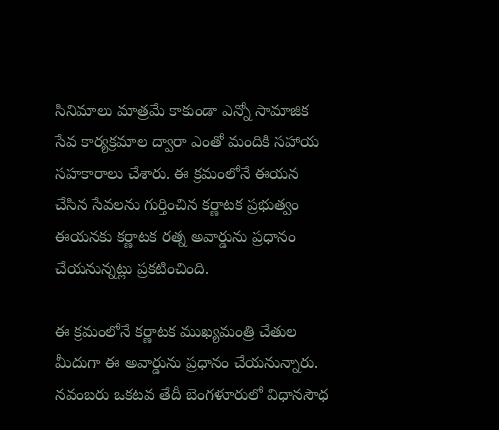సినిమాలు మాత్రమే కాకుండా ఎన్నో సామాజిక సేవ కార్యక్రమాల ద్వారా ఎంతో మందికి సహాయ సహకారాలు చేశారు. ఈ క్రమంలోనే ఈయన చేసిన సేవలను గుర్తించిన కర్ణాటక ప్రభుత్వం ఈయనకు కర్ణాటక రత్న అవార్డును ప్రధానం చేయనున్నట్లు ప్రకటించింది.

ఈ క్రమంలోనే కర్ణాటక ముఖ్యమంత్రి చేతుల మీదుగా ఈ అవార్డును ప్రధానం చేయనున్నారు. నవంబరు ఒకటవ తేదీ బెంగళూరులో విధానసౌధ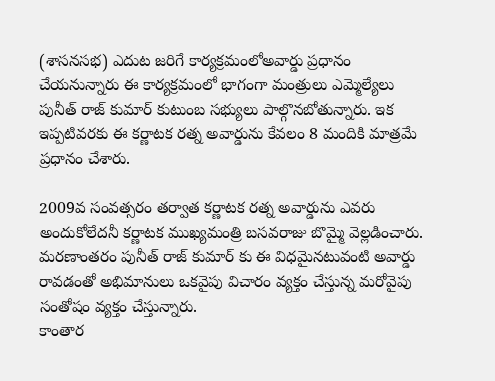(శాసనసభ) ఎదుట జరిగే కార్యక్రమంలోఅవార్డు ప్రధానం చేయనున్నారు ఈ కార్యక్రమంలో భాగంగా మంత్రులు ఎమ్మెల్యేలు పునీత్ రాజ్ కుమార్ కుటుంబ సభ్యులు పాల్గొనబోతున్నారు. ఇక ఇప్పటివరకు ఈ కర్ణాటక రత్న అవార్డును కేవలం 8 మందికి మాత్రమే ప్రధానం చేశారు.

2009వ సంవత్సరం తర్వాత కర్ణాటక రత్న అవార్డును ఎవరు అందుకోలేదనీ కర్ణాటక ముఖ్యమంత్రి బసవరాజు బొమ్మై వెల్లడించారు. మరణాంతరం పునీత్ రాజ్ కుమార్ కు ఈ విధమైనటువంటి అవార్డు రావడంతో అభిమానులు ఒకవైపు విచారం వ్యక్తం చేస్తున్న మరోవైపు సంతోషం వ్యక్తం చేస్తున్నారు.
కాంతార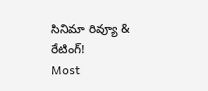సినిమా రివ్యూ & రేటింగ్!
Most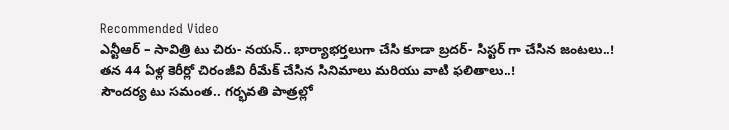Recommended Video
ఎన్టీఆర్ – సావిత్రి టు చిరు- నయన్.. భార్యాభర్తలుగా చేసి కూడా బ్రదర్- సిస్టర్ గా చేసిన జంటలు..!
తన 44 ఏళ్ల కెరీర్లో చిరంజీవి రీమేక్ చేసిన సినిమాలు మరియు వాటి ఫలితాలు..!
సౌందర్య టు సమంత.. గర్భవతి పాత్రల్లో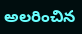అలరించిన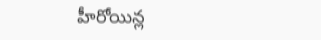హీరోయిన్ల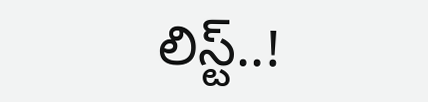లిస్ట్..!